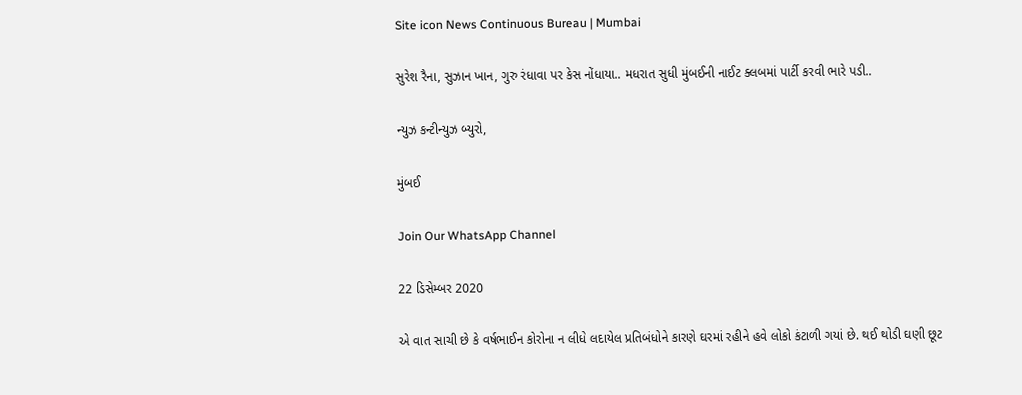Site icon News Continuous Bureau | Mumbai

સુરેશ રૈના, સુઝાન ખાન, ગુરુ રંધાવા પર કેસ નોંધાયા.. મધરાત સુધી મુંબઈની નાઈટ ક્લબમાં પાર્ટી કરવી ભારે પડી..

ન્યુઝ કન્ટીન્યુઝ બ્યુરો,

મુંબઈ

Join Our WhatsApp Channel

22 ડિસેમ્બર 2020

એ વાત સાચી છે કે વર્ષભાઈન કોરોના ન લીધે લદાયેલ પ્રતિબંધોને કારણે ઘરમાં રહીને હવે લોકો કંટાળી ગયાં છે. થઈ થોડી ઘણી છૂટ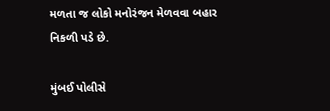મળતા જ લોકો મનોરંજન મેળવવા બહાર નિકળી પડે છે.

મુંબઈ પોલીસે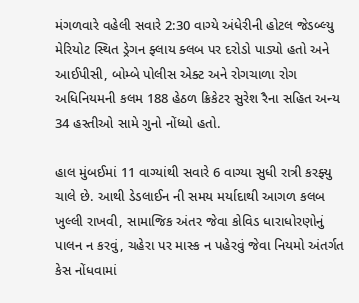મંગળવારે વહેલી સવારે 2:30 વાગ્યે અંધેરીની હોટલ જેડબ્લ્યુ મેરિયોટ સ્થિત ડ્રેગન ફ્લાય ક્લબ પર દરોડો પાડ્યો હતો અને આઈપીસી, બોમ્બે પોલીસ એક્ટ અને રોગચાળા રોગ અધિનિયમની કલમ 188 હેઠળ ક્રિકેટર સુરેશ રૈના સહિત અન્ય 34 હસ્તીઓ સામે ગુનો નોંધ્યો હતો.

હાલ મુંબઈમાં 11 વાગ્યાંથી સવારે 6 વાગ્યા સુધી રાત્રી કરફ્યુ ચાલે છે. આથી ડેડલાઈન ની સમય મર્યાદાથી આગળ કલબ ખુલ્લી રાખવી, સામાજિક અંતર જેવા કોવિડ ધારાધોરણોનું પાલન ન કરવું, ચહેરા પર માસ્ક ન પહેરવું જેવા નિયમો અંતર્ગત કેસ નોંધવામાં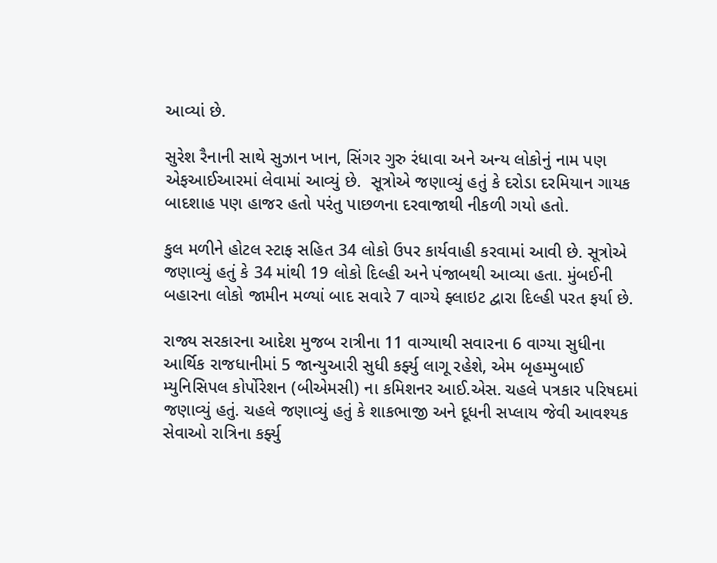આવ્યાં છે.

સુરેશ રૈનાની સાથે સુઝાન ખાન, સિંગર ગુરુ રંધાવા અને અન્ય લોકોનું નામ પણ એફઆઈઆરમાં લેવામાં આવ્યું છે.  સૂત્રોએ જણાવ્યું હતું કે દરોડા દરમિયાન ગાયક બાદશાહ પણ હાજર હતો પરંતુ પાછળના દરવાજાથી નીકળી ગયો હતો.

કુલ મળીને હોટલ સ્ટાફ સહિત 34 લોકો ઉપર કાર્યવાહી કરવામાં આવી છે. સૂત્રોએ જણાવ્યું હતું કે 34 માંથી 19 લોકો દિલ્હી અને પંજાબથી આવ્યા હતા. મુંબઈની બહારના લોકો જામીન મળ્યાં બાદ સવારે 7 વાગ્યે ફ્લાઇટ દ્વારા દિલ્હી પરત ફર્યા છે.

રાજ્ય સરકારના આદેશ મુજબ રાત્રીના 11 વાગ્યાથી સવારના 6 વાગ્યા સુધીના આર્થિક રાજધાનીમાં 5 જાન્યુઆરી સુધી કર્ફ્યુ લાગૂ રહેશે, એમ બૃહમ્મુબાઈ મ્યુનિસિપલ કોર્પોરેશન (બીએમસી) ના કમિશનર આઈ.એસ. ચહલે પત્રકાર પરિષદમાં જણાવ્યું હતું. ચહલે જણાવ્યું હતું કે શાકભાજી અને દૂધની સપ્લાય જેવી આવશ્યક સેવાઓ રાત્રિના કર્ફ્યુ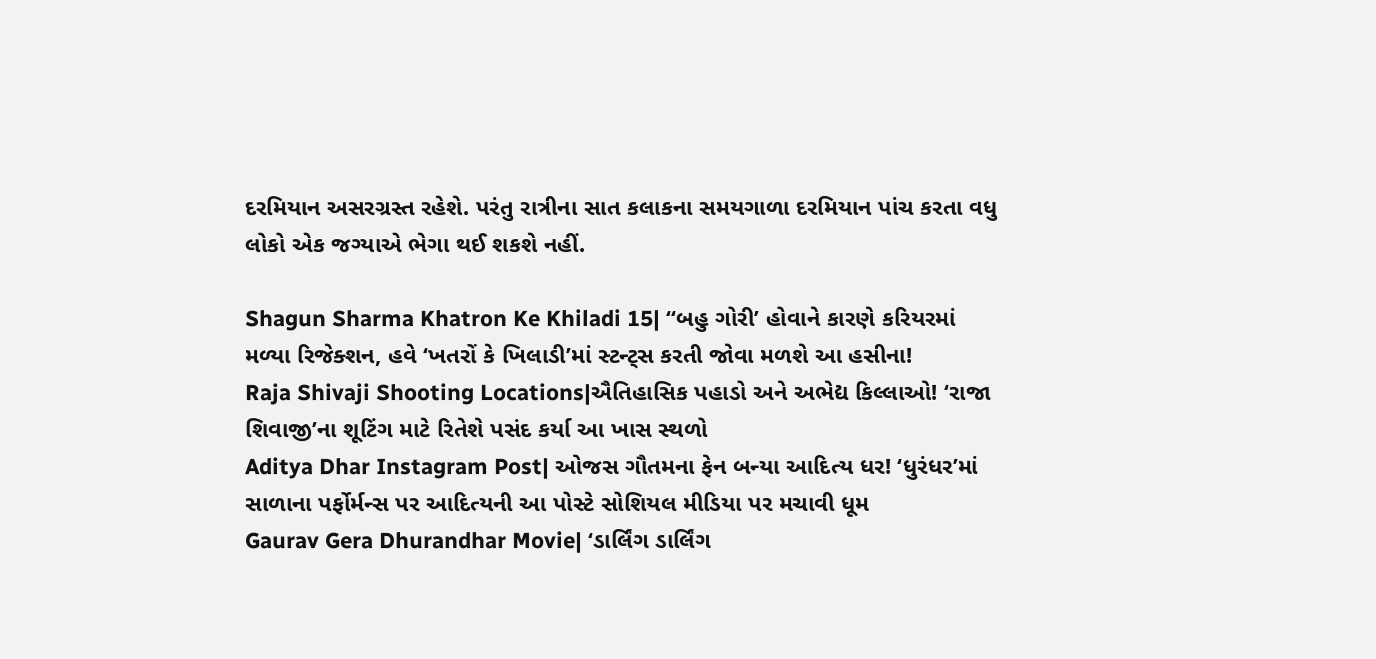દરમિયાન અસરગ્રસ્ત રહેશે. પરંતુ રાત્રીના સાત કલાકના સમયગાળા દરમિયાન પાંચ કરતા વધુ લોકો એક જગ્યાએ ભેગા થઈ શકશે નહીં.

Shagun Sharma Khatron Ke Khiladi 15| ‘‘બહુ ગોરી’ હોવાને કારણે કરિયરમાં મળ્યા રિજેક્શન, હવે ‘ખતરોં કે ખિલાડી’માં સ્ટન્ટ્સ કરતી જોવા મળશે આ હસીના!
Raja Shivaji Shooting Locations|ઐતિહાસિક પહાડો અને અભેદ્ય કિલ્લાઓ! ‘રાજા શિવાજી’ના શૂટિંગ માટે રિતેશે પસંદ કર્યા આ ખાસ સ્થળો
Aditya Dhar Instagram Post| ઓજસ ગૌતમના ફેન બન્યા આદિત્ય ધર! ‘ધુરંધર’માં સાળાના પર્ફોર્મન્સ પર આદિત્યની આ પોસ્ટે સોશિયલ મીડિયા પર મચાવી ધૂમ
Gaurav Gera Dhurandhar Movie| ‘ડાર્લિંગ ડાર્લિંગ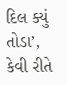દિલ ક્યું તોડા’, કેવી રીતે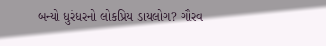બન્યો ધુરંધરનો લોકપ્રિય ડાયલોગ? ગૌરવ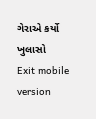ગેરાએ કર્યો ખુલાસો
Exit mobile version